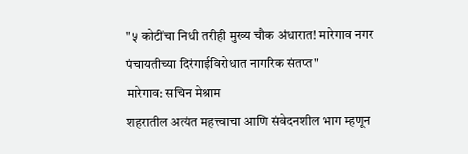"५ कोटींचा निधी तरीही मुख्य चौक अंधारात! मारेगाव नगर पंचायतीच्या दिरंगाईविरोधात नागरिक संतप्त"
मारेगाव: सचिन मेश्राम
शहरातील अत्यंत महत्त्वाचा आणि संवेदनशील भाग म्हणून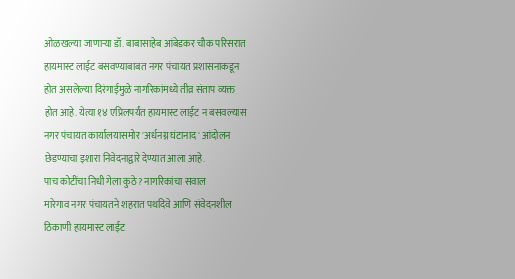ओळखल्या जाणाऱ्या डॉ. बाबासाहेब आंबेडकर चौक परिसरात हायमास्ट लाईट बसवण्याबाबत नगर पंचायत प्रशासनाकडून होत असलेल्या दिरंगाईमुळे नागरिकांमध्ये तीव्र संताप व्यक्त होत आहे. येत्या १४ एप्रिलपर्यंत हायमास्ट लाईट न बसवल्यास नगर पंचायत कार्यालयासमोर 'अर्धनग्न घंटानाद' आंदोलन छेडण्याचा इशारा निवेदनाद्वारे देण्यात आला आहे.
पाच कोटींचा निधी गेला कुठे? नागरिकांचा सवाल
मारेगाव नगर पंचायतने शहरात पथदिवे आणि संवेदनशील ठिकाणी हायमास्ट लाईट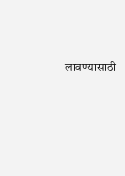लावण्यासाठी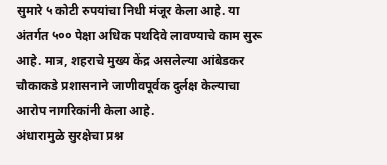सुमारे ५ कोटी रुपयांचा निधी मंजूर केला आहे. या अंतर्गत ५०० पेक्षा अधिक पथदिवे लावण्याचे काम सुरू आहे. मात्र, शहराचे मुख्य केंद्र असलेल्या आंबेडकर चौकाकडे प्रशासनाने जाणीवपूर्वक दुर्लक्ष केल्याचा आरोप नागरिकांनी केला आहे.
अंधारामुळे सुरक्षेचा प्रश्न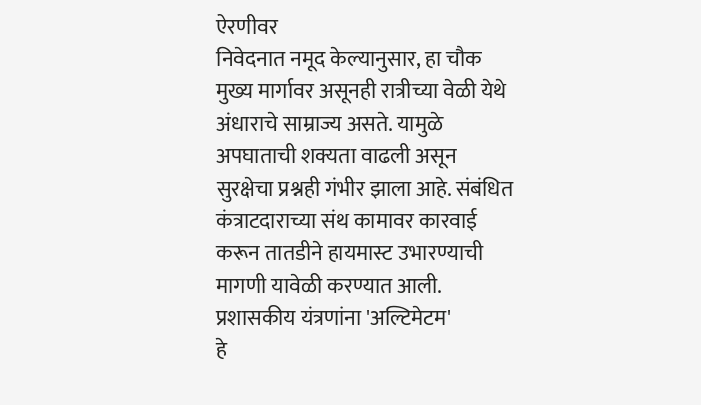ऐरणीवर
निवेदनात नमूद केल्यानुसार, हा चौक मुख्य मार्गावर असूनही रात्रीच्या वेळी येथे अंधाराचे साम्राज्य असते. यामुळे अपघाताची शक्यता वाढली असून सुरक्षेचा प्रश्नही गंभीर झाला आहे. संबंधित कंत्राटदाराच्या संथ कामावर कारवाई करून तातडीने हायमास्ट उभारण्याची मागणी यावेळी करण्यात आली.
प्रशासकीय यंत्रणांना 'अल्टिमेटम'
हे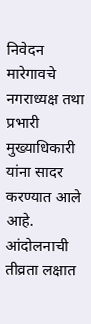निवेदन मारेगावचे नगराध्यक्ष तथा प्रभारी मुख्याधिकारी यांना सादर करण्यात आले आहे. आंदोलनाची तीव्रता लक्षात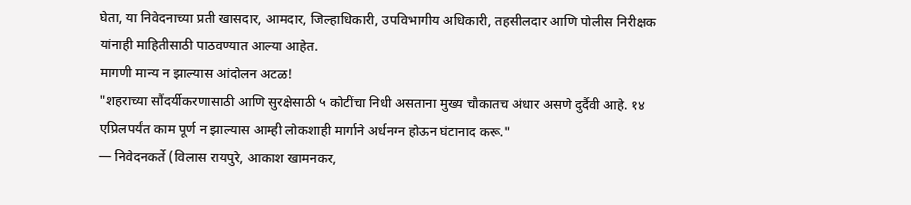घेता, या निवेदनाच्या प्रती खासदार, आमदार, जिल्हाधिकारी, उपविभागीय अधिकारी, तहसीलदार आणि पोलीस निरीक्षक यांनाही माहितीसाठी पाठवण्यात आल्या आहेत.
मागणी मान्य न झाल्यास आंदोलन अटळ!
"शहराच्या सौंदर्यीकरणासाठी आणि सुरक्षेसाठी ५ कोटींचा निधी असताना मुख्य चौकातच अंधार असणे दुर्दैवी आहे. १४ एप्रिलपर्यंत काम पूर्ण न झाल्यास आम्ही लोकशाही मार्गाने अर्धनग्न होऊन घंटानाद करू."
— निवेदनकर्ते (विलास रायपुरे, आकाश खामनकर,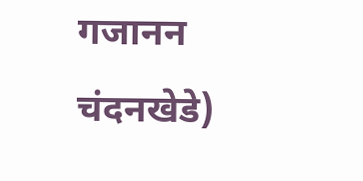गजानन चंदनखेडे)